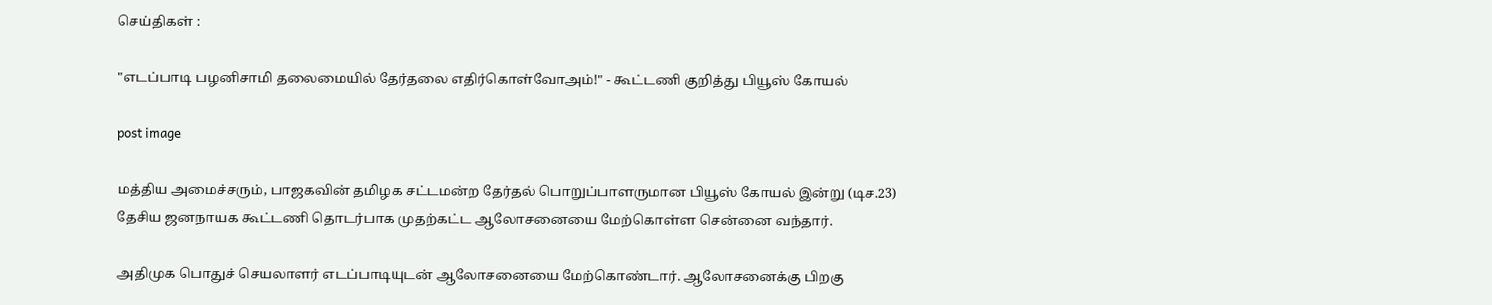செய்திகள் :

"எடப்பாடி பழனிசாமி தலைமையில் தேர்தலை எதிர்கொள்வோஅம்!" - கூட்டணி குறித்து பியூஸ் கோயல்

post image

மத்திய அமைச்சரும், பாஜகவின் தமிழக சட்டமன்ற தேர்தல் பொறுப்பாளருமான பியூஸ் கோயல் இன்று (டிச.23) தேசிய ஜனநாயக கூட்டணி தொடர்பாக முதற்கட்ட ஆலோசனையை மேற்கொள்ள சென்னை வந்தார்.

அதிமுக பொதுச் செயலாளர் எடப்பாடியுடன் ஆலோசனையை மேற்கொண்டார். ஆலோசனைக்கு பிறகு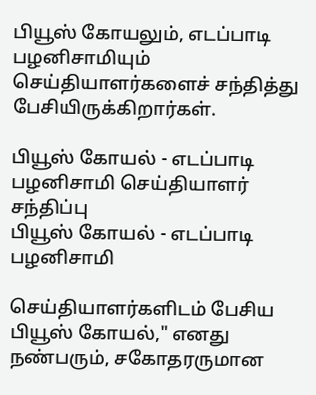பியூஸ் கோயலும், எடப்பாடி பழனிசாமியும் செய்தியாளர்களைச் சந்தித்து பேசியிருக்கிறார்கள்.

பியூஸ் கோயல் - எடப்பாடி பழனிசாமி செய்தியாளர் சந்திப்பு
பியூஸ் கோயல் - எடப்பாடி பழனிசாமி

செய்தியாளர்களிடம் பேசிய பியூஸ் கோயல்," எனது நண்பரும், சகோதரருமான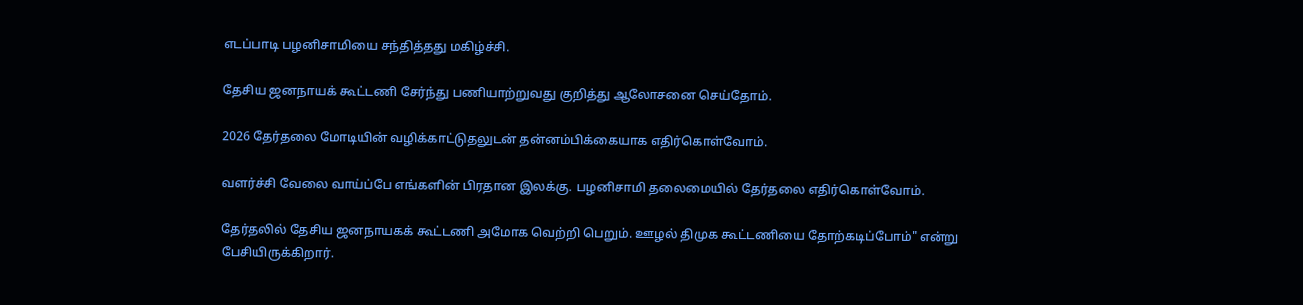எடப்பாடி பழனிசாமியை சந்தித்தது மகிழ்ச்சி.

தேசிய ஜனநாயக் கூட்டணி சேர்ந்து பணியாற்றுவது குறித்து ஆலோசனை செய்தோம்.

2026 தேர்தலை மோடியின் வழிக்காட்டுதலுடன் தன்னம்பிக்கையாக எதிர்கொள்வோம்.

வளர்ச்சி வேலை வாய்ப்பே எங்களின் பிரதான இலக்கு. பழனிசாமி தலைமையில் தேர்தலை எதிர்கொள்வோம்.

தேர்தலில் தேசிய ஜனநாயகக் கூட்டணி அமோக வெற்றி பெறும். ஊழல் திமுக கூட்டணியை தோற்கடிப்போம்" என்று பேசியிருக்கிறார்.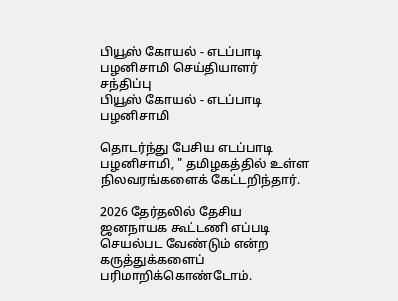பியூஸ் கோயல் - எடப்பாடி பழனிசாமி செய்தியாளர் சந்திப்பு
பியூஸ் கோயல் - எடப்பாடி பழனிசாமி

தொடர்ந்து பேசிய எடப்பாடி பழனிசாமி, " தமிழகத்தில் உள்ள நிலவரங்களைக் கேட்டறிந்தார்.

2026 தேர்தலில் தேசிய ஜனநாயக கூட்டணி எப்படி செயல்பட வேண்டும் என்ற கருத்துக்களைப் பரிமாறிக்கொண்டோம்.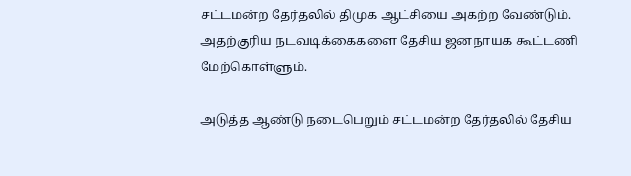சட்டமன்ற தேர்தலில் திமுக ஆட்சியை அகற்ற வேண்டும். அதற்குரிய நடவடிக்கைகளை தேசிய ஜனநாயக கூட்டணி மேற்கொள்ளும்.

அடுத்த ஆண்டு நடைபெறும் சட்டமன்ற தேர்தலில் தேசிய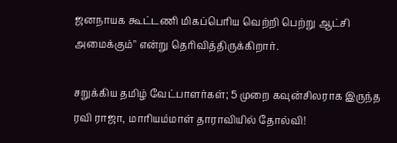ஜனநாயக கூட்டணி மிகப்பெரிய வெற்றி பெற்று ஆட்சி அமைக்கும்" என்று தெரிவித்திருக்கிறார்.

சறுக்கிய தமிழ் வேட்பாளர்கள்; 5 முறை கவுன்சிலராக இருந்த ரவி ராஜா, மாரியம்மாள் தாராவியில் தோல்வி!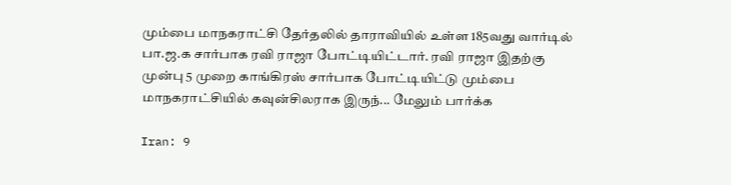மும்பை மாநகராட்சி தேர்தலில் தாராவியில் உள்ள 185வது வார்டில் பா.ஜ.க சார்பாக ரவி ராஜா போட்டியிட்டார். ரவி ராஜா இதற்கு முன்பு 5 முறை காங்கிரஸ் சார்பாக போட்டியிட்டு மும்பை மாநகராட்சியில் கவுன்சிலராக இருந்... மேலும் பார்க்க

Iran: 9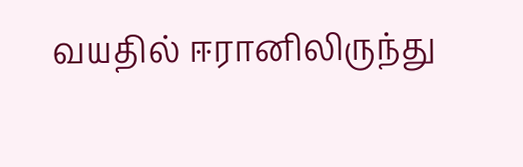வயதில் ஈரானிலிருந்து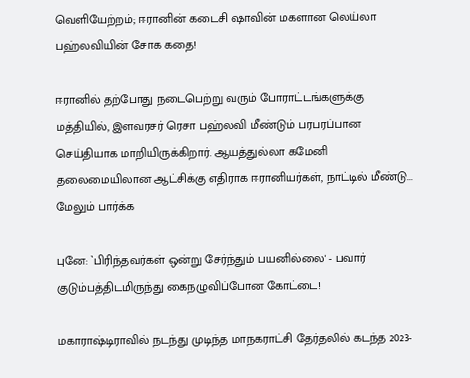வெளியேற்றம்; ஈரானின் கடைசி ஷாவின் மகளான லெய்லா பஹ்லவியின் சோக கதை!

ஈரானில் தற்போது நடைபெற்று வரும் போராட்டங்களுக்கு மத்தியில், இளவரசர் ரெசா பஹ்லவி மீண்டும் பரபரப்பான செய்தியாக மாறியிருக்கிறார். ஆயத்துல்லா கமேனி தலைமையிலான ஆட்சிக்கு எதிராக ஈரானியர்கள், நாட்டில் மீண்டு... மேலும் பார்க்க

புனே: `பிரிந்தவர்கள் ஒன்று சேர்ந்தும் பயனில்லை' - பவார் குடும்பத்திடமிருந்து கைநழுவிப்போன கோட்டை!

மகாராஷ்டிராவில் நடந்து முடிந்த மாநகராட்சி தேர்தலில் கடந்த 2023-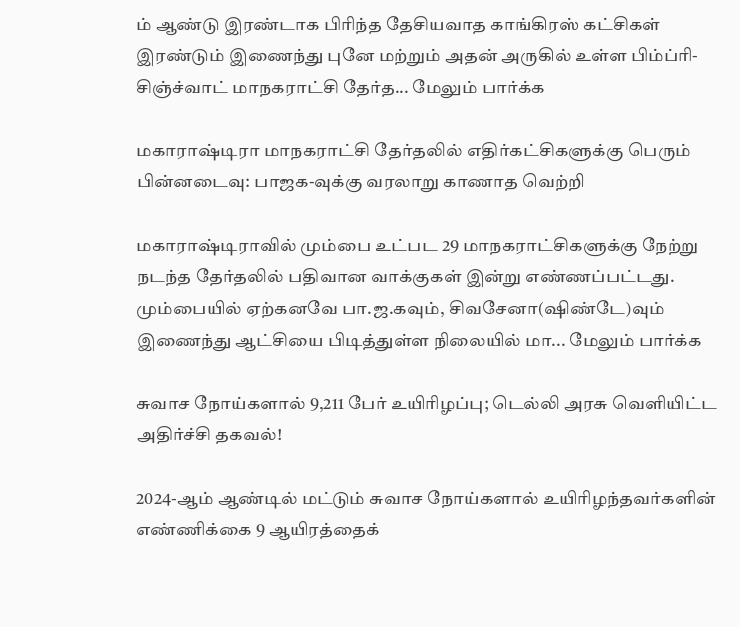ம் ஆண்டு இரண்டாக பிரிந்த தேசியவாத காங்கிரஸ் கட்சிகள் இரண்டும் இணைந்து புனே மற்றும் அதன் அருகில் உள்ள பிம்ப்ரி-சிஞ்ச்வாட் மாநகராட்சி தேர்த... மேலும் பார்க்க

மகாராஷ்டிரா மாநகராட்சி தேர்தலில் எதிர்கட்சிகளுக்கு பெரும் பின்னடைவு: பாஜக-வுக்கு வரலாறு காணாத வெற்றி

மகாராஷ்டிராவில் மும்பை உட்பட 29 மாநகராட்சிகளுக்கு நேற்று நடந்த தேர்தலில் பதிவான வாக்குகள் இன்று எண்ணப்பட்டது. மும்பையில் ஏற்கனவே பா.ஜ.கவும், சிவசேனா(ஷிண்டே)வும் இணைந்து ஆட்சியை பிடித்துள்ள நிலையில் மா... மேலும் பார்க்க

சுவாச நோய்களால் 9,211 பேர் உயிரிழப்பு; டெல்லி அரசு வெளியிட்ட அதிர்ச்சி தகவல்!

2024-ஆம் ஆண்டில் மட்டும் சுவாச நோய்களால் உயிரிழந்தவர்களின் எண்ணிக்கை 9 ஆயிரத்தைக்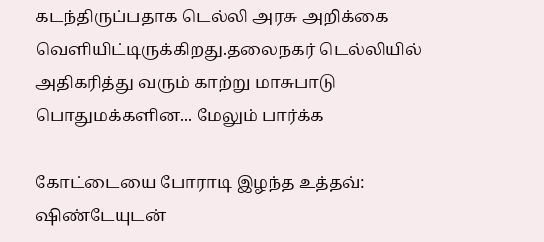கடந்திருப்பதாக டெல்லி அரசு அறிக்கை வெளியிட்டிருக்கிறது.தலைநகர் டெல்லியில் அதிகரித்து வரும் காற்று மாசுபாடு பொதுமக்களின... மேலும் பார்க்க

கோட்டையை போராடி இழந்த உத்தவ்: ஷிண்டேயுடன்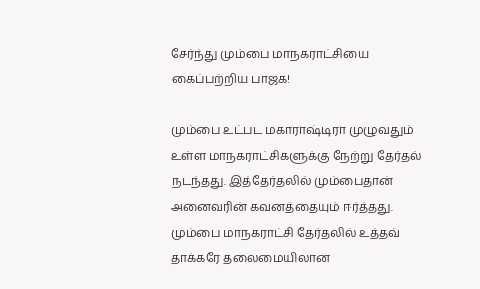சேர்ந்து மும்பை மாநகராட்சியை கைப்பற்றிய பாஜக!

மும்பை உட்பட மகாராஷ்டிரா முழுவதும் உள்ள மாநகராட்சிகளுக்கு நேற்று தேர்தல் நடந்தது. இத்தேர்தலில் மும்பைதான் அனைவரின் கவனத்தையும் ஈர்த்தது. மும்பை மாநகராட்சி தேர்தலில் உத்தவ் தாக்கரே தலைமையிலான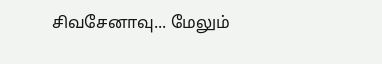சிவசேனாவு... மேலும்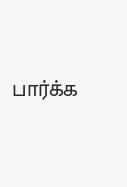பார்க்க